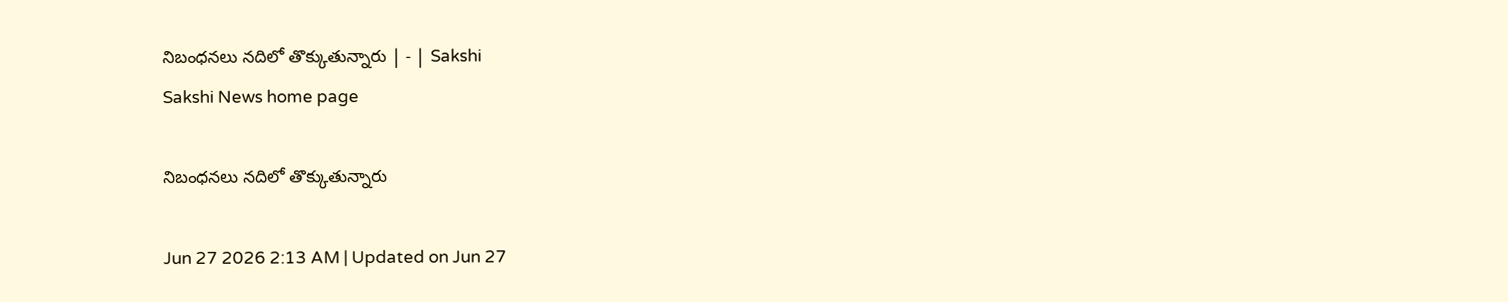నిబంధనలు నదిలో తొక్కుతున్నారు | - | Sakshi
Sakshi News home page

నిబంధనలు నదిలో తొక్కుతున్నారు

Jun 27 2026 2:13 AM | Updated on Jun 27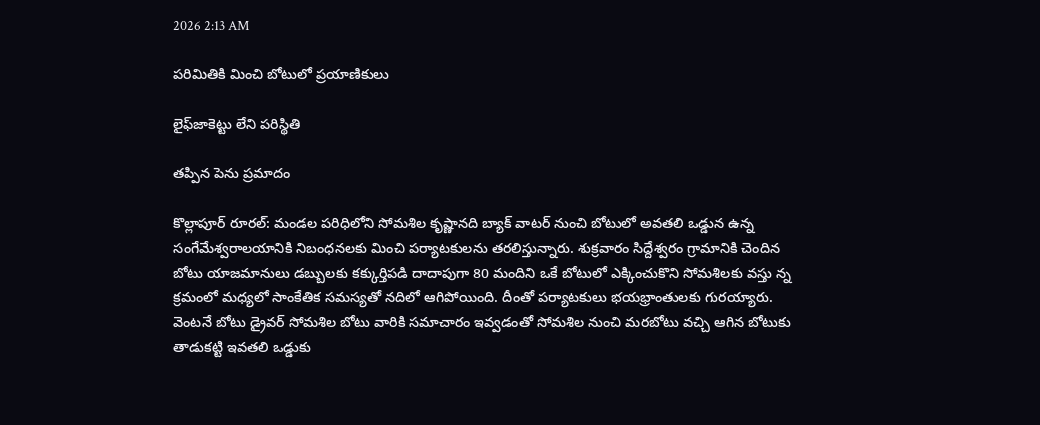2026 2:13 AM

పరిమితికి మించి బోటులో ప్రయాణికులు

లైఫ్‌జాకెట్టు లేని పరిస్థితి

తప్పిన పెను ప్రమాదం

కొల్లాపూర్‌ రూరల్‌: మండల పరిధిలోని సోమశిల కృష్ణానది బ్యాక్‌ వాటర్‌ నుంచి బోటులో అవతలి ఒడ్డున ఉన్న సంగేమేశ్వరాలయానికి నిబంధనలకు మించి పర్యాటకులను తరలిస్తున్నారు. శుక్రవారం సిద్దేశ్వరం గ్రామానికి చెందిన బోటు యాజమానులు డబ్బులకు కక్కుర్తిపడి దాదాపుగా 80 మందిని ఒకే బోటులో ఎక్కించుకొని సోమశిలకు వస్తు న్న క్రమంలో మధ్యలో సాంకేతిక సమస్యతో నదిలో ఆగిపోయింది. దీంతో పర్యాటకులు భయభ్రాంతులకు గురయ్యారు. వెంటనే బోటు డ్రైవర్‌ సోమశిల బోటు వారికి సమాచారం ఇవ్వడంతో సోమశిల నుంచి మరబోటు వచ్చి ఆగిన బోటుకు తాడుకట్టి ఇవతలి ఒడ్డుకు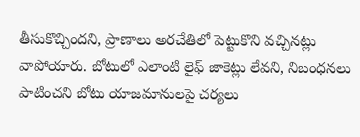తీసుకొచ్చిందని, ప్రాణాలు అరచేతిలో పెట్టుకొని వచ్చినట్లు వాపోయారు. బోటులో ఎలాంటి లైఫ్‌ జాకెట్లు లేవని, నిబంధనలు పాటించని బోటు యాజమానులపై చర్యలు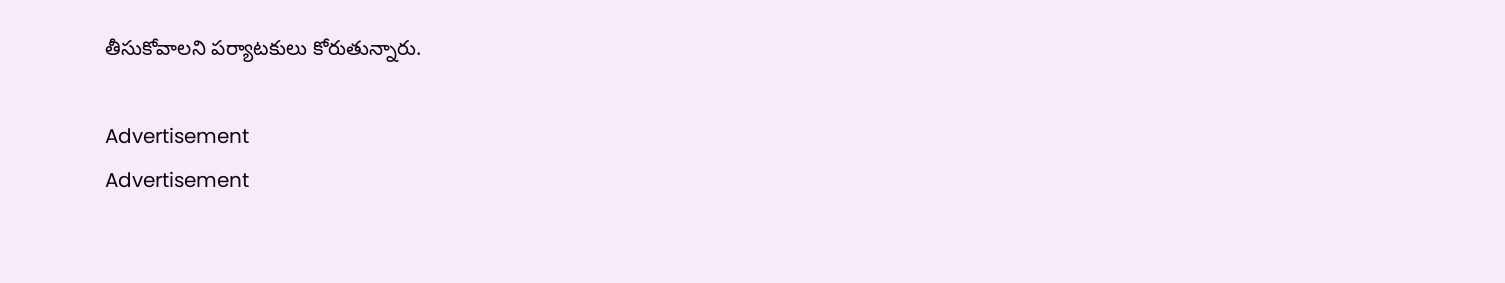తీసుకోవాలని పర్యాటకులు కోరుతున్నారు.

Advertisement
Advertisement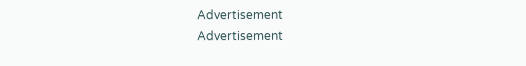Advertisement
Advertisement